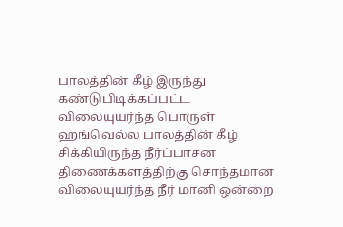பாலத்தின் கீழ் இருந்து கண்டுபிடிக்கப்பட்ட விலையுயர்ந்த பொருள்
ஹங்வெல்ல பாலத்தின் கீழ் சிக்கியிருந்த நீர்ப்பாசன திணைக்களத்திற்கு சொந்தமான விலையுயர்ந்த நீர் மானி ஒன்றை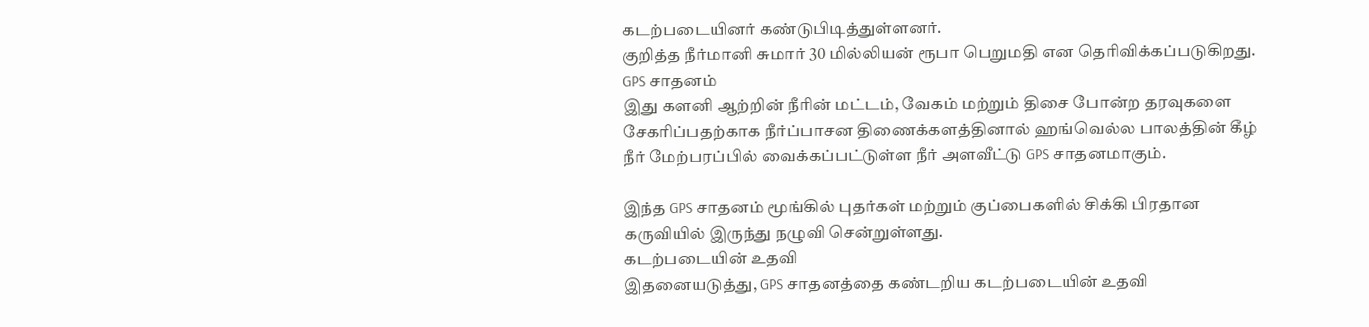கடற்படையினர் கண்டுபிடித்துள்ளனர்.
குறித்த நீர்மானி சுமார் 30 மில்லியன் ரூபா பெறுமதி என தெரிவிக்கப்படுகிறது.
GPS சாதனம்
இது களனி ஆற்றின் நீரின் மட்டம், வேகம் மற்றும் திசை போன்ற தரவுகளை சேகரிப்பதற்காக நீர்ப்பாசன திணைக்களத்தினால் ஹங்வெல்ல பாலத்தின் கீழ் நீர் மேற்பரப்பில் வைக்கப்பட்டுள்ள நீர் அளவீட்டு GPS சாதனமாகும்.

இந்த GPS சாதனம் மூங்கில் புதர்கள் மற்றும் குப்பைகளில் சிக்கி பிரதான கருவியில் இருந்து நழுவி சென்றுள்ளது.
கடற்படையின் உதவி
இதனையடுத்து, GPS சாதனத்தை கண்டறிய கடற்படையின் உதவி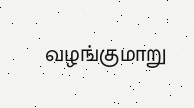வழங்குமாறு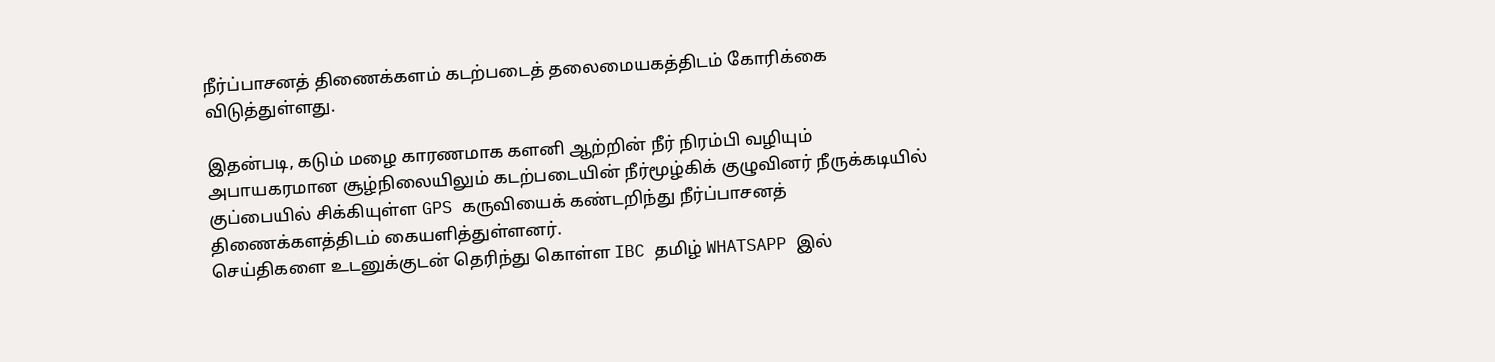நீர்ப்பாசனத் திணைக்களம் கடற்படைத் தலைமையகத்திடம் கோரிக்கை விடுத்துள்ளது.

இதன்படி, கடும் மழை காரணமாக களனி ஆற்றின் நீர் நிரம்பி வழியும் அபாயகரமான சூழ்நிலையிலும் கடற்படையின் நீர்மூழ்கிக் குழுவினர் நீருக்கடியில் குப்பையில் சிக்கியுள்ள GPS கருவியைக் கண்டறிந்து நீர்ப்பாசனத் திணைக்களத்திடம் கையளித்துள்ளனர்.
செய்திகளை உடனுக்குடன் தெரிந்து கொள்ள IBC தமிழ் WHATSAPP இல்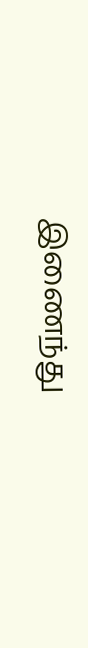இணைந்து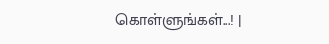கொள்ளுங்கள்...! |